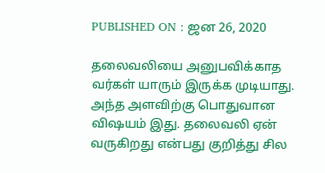PUBLISHED ON : ஜன 26, 2020

தலைவலியை அனுபவிக்காத வர்கள் யாரும் இருக்க முடியாது. அந்த அளவிற்கு பொதுவான விஷயம் இது. தலைவலி ஏன் வருகிறது என்பது குறித்து சில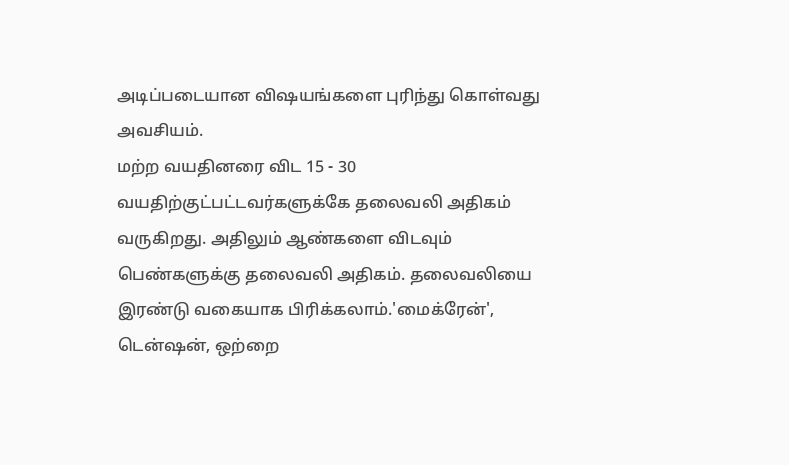அடிப்படையான விஷயங்களை புரிந்து கொள்வது அவசியம்.
மற்ற வயதினரை விட 15 - 30 வயதிற்குட்பட்டவர்களுக்கே தலைவலி அதிகம் வருகிறது. அதிலும் ஆண்களை விடவும் பெண்களுக்கு தலைவலி அதிகம். தலைவலியை இரண்டு வகையாக பிரிக்கலாம்.'மைக்ரேன்', டென்ஷன், ஒற்றை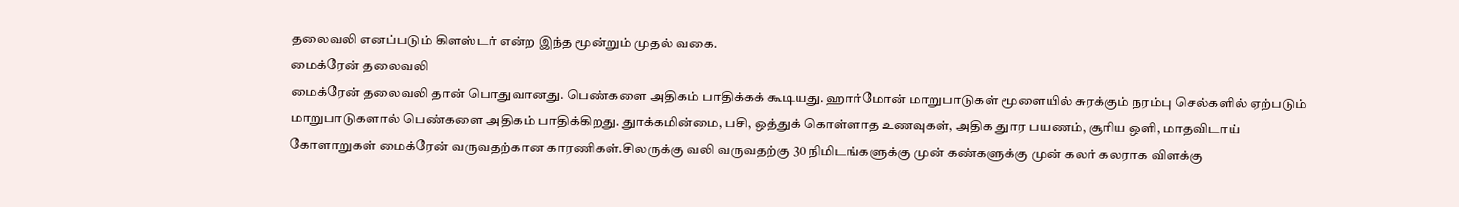தலைவலி எனப்படும் கிளஸ்டர் என்ற இந்த மூன்றும் முதல் வகை.
மைக்ரேன் தலைவலி
மைக்ரேன் தலைவலி தான் பொதுவானது. பெண்களை அதிகம் பாதிக்கக் கூடியது. ஹார்மோன் மாறுபாடுகள் மூளையில் சுரக்கும் நரம்பு செல்களில் ஏற்படும் மாறுபாடுகளால் பெண்களை அதிகம் பாதிக்கிறது. துாக்கமின்மை, பசி, ஒத்துக் கொள்ளாத உணவுகள், அதிக துார பயணம், சூரிய ஒளி, மாதவிடாய் கோளாறுகள் மைக்ரேன் வருவதற்கான காரணிகள்.சிலருக்கு வலி வருவதற்கு 30 நிமிடங்களுக்கு முன் கண்களுக்கு முன் கலர் கலராக விளக்கு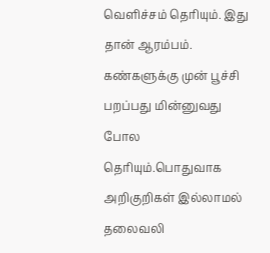வெளிச்சம் தெரியும். இது தான் ஆரம்பம். கண்களுக்கு முன் பூச்சி பறப்பது மின்னுவது போல தெரியும்.பொதுவாக அறிகுறிகள் இல்லாமல் தலைவலி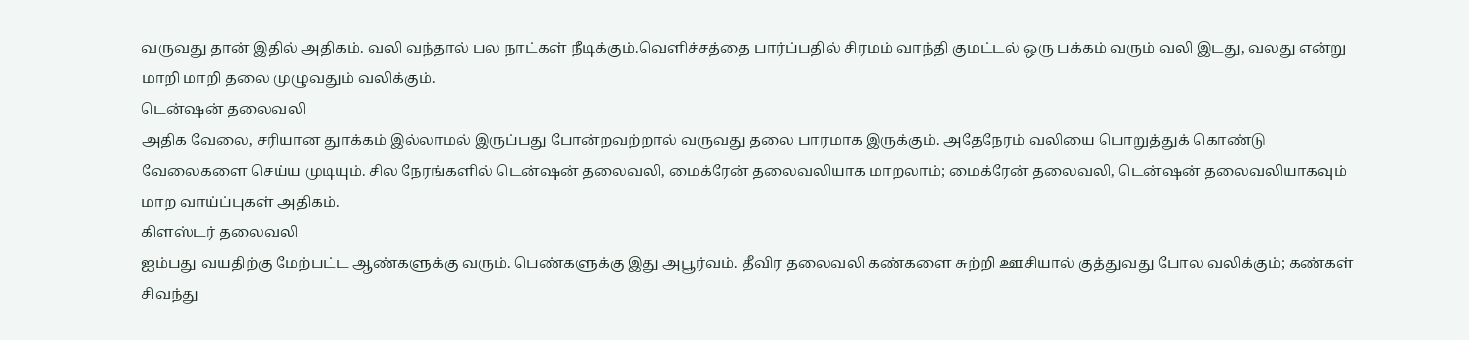வருவது தான் இதில் அதிகம். வலி வந்தால் பல நாட்கள் நீடிக்கும்.வெளிச்சத்தை பார்ப்பதில் சிரமம் வாந்தி குமட்டல் ஒரு பக்கம் வரும் வலி இடது, வலது என்று மாறி மாறி தலை முழுவதும் வலிக்கும்.
டென்ஷன் தலைவலி
அதிக வேலை, சரியான துாக்கம் இல்லாமல் இருப்பது போன்றவற்றால் வருவது தலை பாரமாக இருக்கும். அதேநேரம் வலியை பொறுத்துக் கொண்டு வேலைகளை செய்ய முடியும். சில நேரங்களில் டென்ஷன் தலைவலி, மைக்ரேன் தலைவலியாக மாறலாம்; மைக்ரேன் தலைவலி, டென்ஷன் தலைவலியாகவும் மாற வாய்ப்புகள் அதிகம்.
கிளஸ்டர் தலைவலி
ஐம்பது வயதிற்கு மேற்பட்ட ஆண்களுக்கு வரும். பெண்களுக்கு இது அபூர்வம். தீவிர தலைவலி கண்களை சுற்றி ஊசியால் குத்துவது போல வலிக்கும்; கண்கள் சிவந்து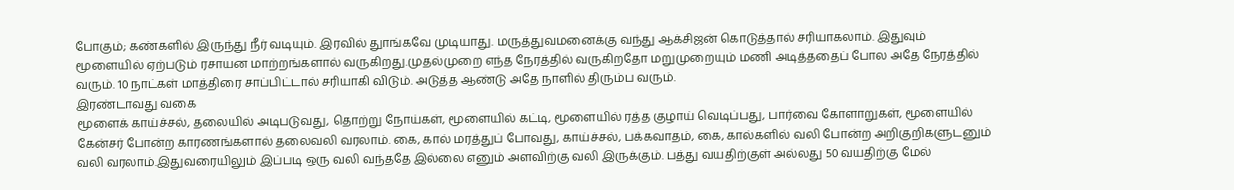போகும்; கண்களில் இருந்து நீர் வடியும். இரவில் துாங்கவே முடியாது. மருத்துவமனைக்கு வந்து ஆக்சிஜன் கொடுத்தால் சரியாகலாம். இதுவும் மூளையில் ஏற்படும் ரசாயன மாற்றங்களால் வருகிறது.முதல்முறை எந்த நேரத்தில் வருகிறதோ மறுமுறையும் மணி அடித்ததைப் போல அதே நேரத்தில் வரும். 10 நாட்கள் மாத்திரை சாப்பிட்டால் சரியாகி விடும். அடுத்த ஆண்டு அதே நாளில் திரும்ப வரும்.
இரண்டாவது வகை
மூளைக் காய்ச்சல், தலையில் அடிபடுவது, தொற்று நோய்கள், மூளையில் கட்டி, மூளையில் ரத்த குழாய் வெடிப்பது, பார்வை கோளாறுகள், மூளையில் கேன்சர் போன்ற காரணங்களால் தலைவலி வரலாம். கை, கால் மரத்துப் போவது, காய்ச்சல், பக்கவாதம், கை, கால்களில் வலி போன்ற அறிகுறிகளுடனும் வலி வரலாம்.இதுவரையிலும் இப்படி ஒரு வலி வந்ததே இல்லை எனும் அளவிற்கு வலி இருக்கும். பத்து வயதிற்குள் அல்லது 50 வயதிற்கு மேல்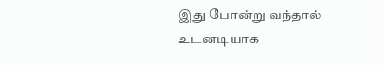இது போன்று வந்தால் உடனடியாக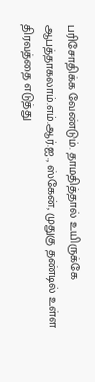பரிசோதிக்க வேண்டும். தாமதித்தால் உயிருக்கே ஆபத்தாகலாம்.எம்.ஆர்.ஐ., ஸ்கேன், முதுகு தண்டில் உள்ள திரவத்தை எடுத்து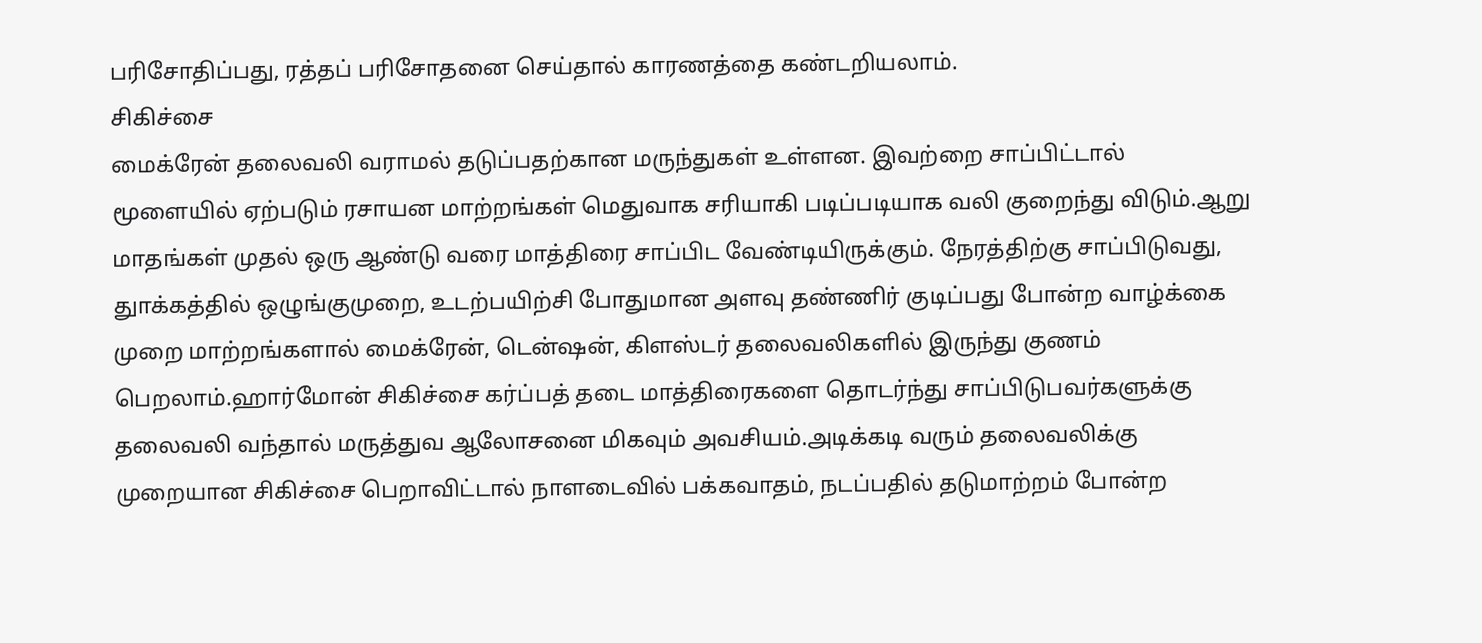பரிசோதிப்பது, ரத்தப் பரிசோதனை செய்தால் காரணத்தை கண்டறியலாம்.
சிகிச்சை
மைக்ரேன் தலைவலி வராமல் தடுப்பதற்கான மருந்துகள் உள்ளன. இவற்றை சாப்பிட்டால் மூளையில் ஏற்படும் ரசாயன மாற்றங்கள் மெதுவாக சரியாகி படிப்படியாக வலி குறைந்து விடும்.ஆறு மாதங்கள் முதல் ஒரு ஆண்டு வரை மாத்திரை சாப்பிட வேண்டியிருக்கும். நேரத்திற்கு சாப்பிடுவது, துாக்கத்தில் ஒழுங்குமுறை, உடற்பயிற்சி போதுமான அளவு தண்ணிர் குடிப்பது போன்ற வாழ்க்கை முறை மாற்றங்களால் மைக்ரேன், டென்ஷன், கிளஸ்டர் தலைவலிகளில் இருந்து குணம் பெறலாம்.ஹார்மோன் சிகிச்சை கர்ப்பத் தடை மாத்திரைகளை தொடர்ந்து சாப்பிடுபவர்களுக்கு தலைவலி வந்தால் மருத்துவ ஆலோசனை மிகவும் அவசியம்.அடிக்கடி வரும் தலைவலிக்கு முறையான சிகிச்சை பெறாவிட்டால் நாளடைவில் பக்கவாதம், நடப்பதில் தடுமாற்றம் போன்ற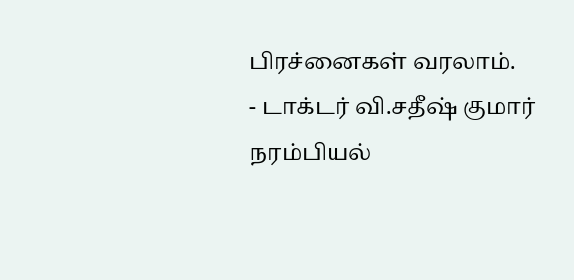பிரச்னைகள் வரலாம்.
- டாக்டர் வி.சதீஷ் குமார்
நரம்பியல்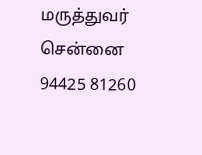மருத்துவர் சென்னை
94425 81260